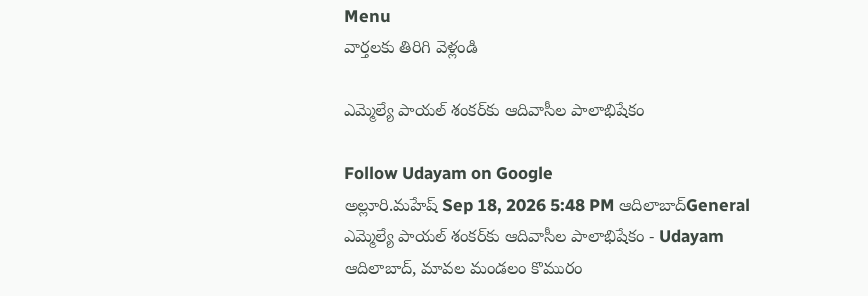Menu
వార్తలకు తిరిగి వెళ్లండి

ఎమ్మెల్యే పాయల్‌ శంకర్‌కు ఆదివాసీల పాలాభిషేకం

Follow Udayam on Google
అల్లూరి.మహేష్ Sep 18, 2026 5:48 PM ఆదిలాబాద్General
ఎమ్మెల్యే పాయల్‌ శంకర్‌కు ఆదివాసీల పాలాభిషేకం - Udayam
ఆదిలాబాద్‌, మావల మండలం కొమురం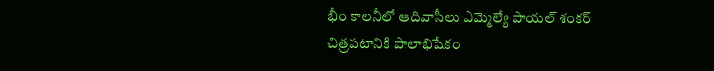భీం కాలనీలో ఆదివాసీలు ఎమ్మెల్యే పాయల్‌ శంకర్‌ చిత్రపటానికి పాలాభిషేకం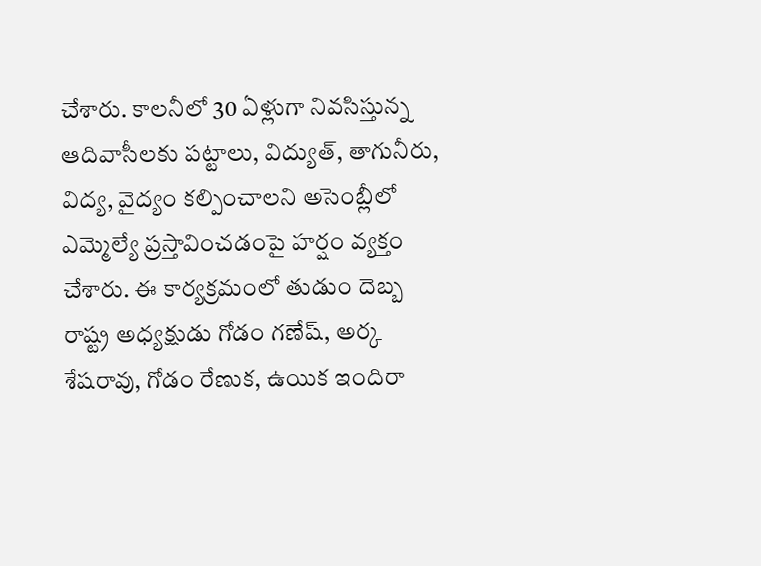చేశారు. కాలనీలో 30 ఏళ్లుగా నివసిస్తున్న ఆదివాసీలకు పట్టాలు, విద్యుత్‌, తాగునీరు, విద్య, వైద్యం కల్పించాలని అసెంబ్లీలో ఎమ్మెల్యే ప్రస్తావించడంపై హర్షం వ్యక్తం చేశారు. ఈ కార్యక్రమంలో తుడుం దెబ్బ రాష్ట్ర అధ్యక్షుడు గోడం గణేష్‌, అర్క శేషరావు, గోడం రేణుక, ఉయిక ఇందిరా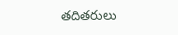తదితరులు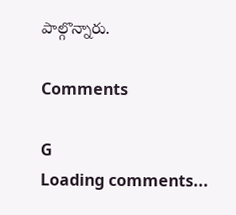పాల్గొన్నారు.

Comments

G
Loading comments...